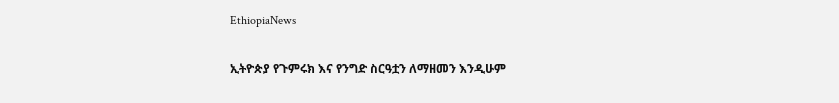EthiopiaNews

ኢትዮጵያ የጉምሩክ እና የንግድ ስርዓቷን ለማዘመን እንዲሁም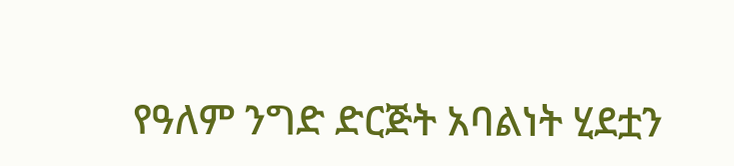የዓለም ንግድ ድርጅት አባልነት ሂደቷን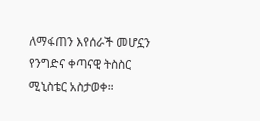ለማፋጠን እየሰራች መሆኗን የንግድና ቀጣናዊ ትስስር ሚኒስቴር አስታወቀ።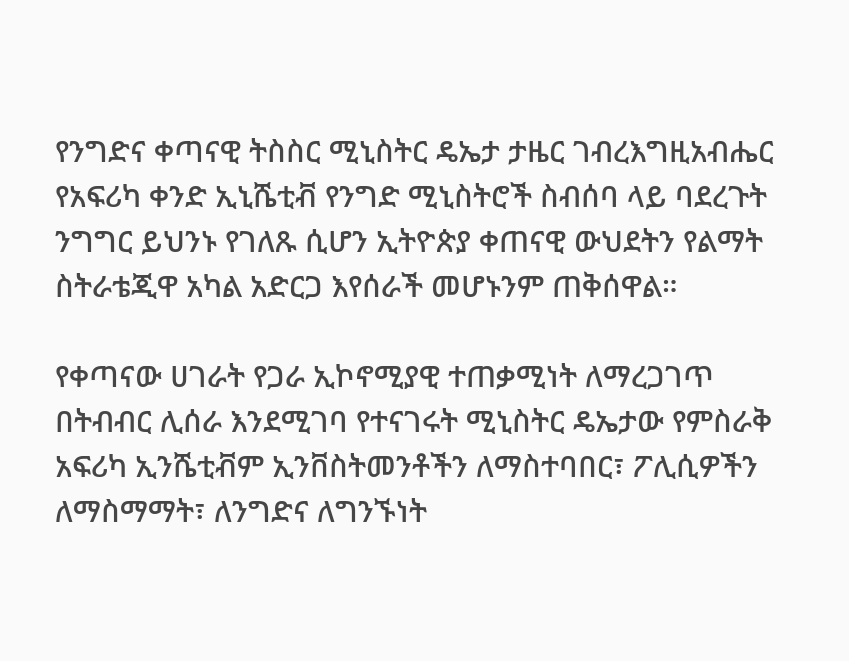የንግድና ቀጣናዊ ትስስር ሚኒስትር ዴኤታ ታዜር ገብረእግዚአብሔር የአፍሪካ ቀንድ ኢኒሼቲቭ የንግድ ሚኒስትሮች ስብሰባ ላይ ባደረጉት ንግግር ይህንኑ የገለጹ ሲሆን ኢትዮጵያ ቀጠናዊ ውህደትን የልማት ስትራቴጂዋ አካል አድርጋ እየሰራች መሆኑንም ጠቅሰዋል።

የቀጣናው ሀገራት የጋራ ኢኮኖሚያዊ ተጠቃሚነት ለማረጋገጥ በትብብር ሊሰራ እንደሚገባ የተናገሩት ሚኒስትር ዴኤታው የምስራቅ አፍሪካ ኢንሼቲቭም ኢንቨስትመንቶችን ለማስተባበር፣ ፖሊሲዎችን ለማስማማት፣ ለንግድና ለግንኙነት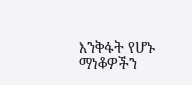እንቅፋት የሆኑ ማነቆዎችን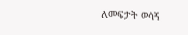ለመፍታት ወሳኝ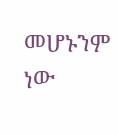መሆኑንም ነው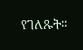የገለጹት፡፡